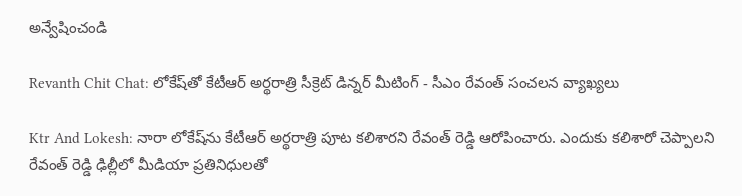అన్వేషించండి

Revanth Chit Chat: లోకేష్‌తో కేటీఆర్ అర్థరాత్రి సీక్రెట్ డిన్నర్ మీటింగ్ - సీఎం రేవంత్ సంచలన వ్యాఖ్యలు

Ktr And Lokesh: నారా లోకేష్‌ను కేటీఆర్ అర్థరాత్రి పూట కలిశారని రేవంత్ రెడ్డి ఆరోపించారు. ఎందుకు కలిశారో చెప్పాలని రేవంత్ రెడ్డి ఢిల్లీలో మీడియా ప్రతినిధులతో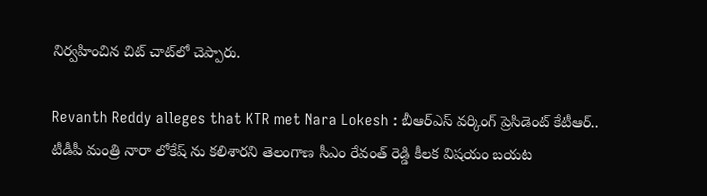నిర్వహించిన చిట్ చాట్‌లో చెప్పారు.

Revanth Reddy alleges that KTR met Nara Lokesh : బీఆర్ఎస్ వర్కింగ్ ప్రెసిడెంట్ కేటీఆర్.. టీడీపీ మంత్రి నారా లోకేష్ ను కలిశారని తెలంగాణ సీఎం రేవంత్ రెడ్డి కీలక విషయం బయట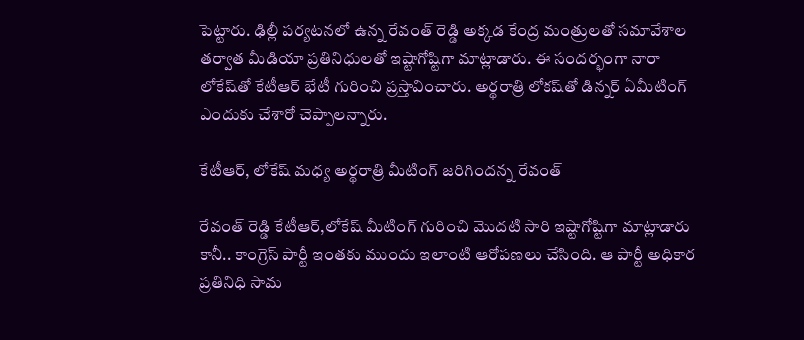పెట్టారు. ఢిల్లీ పర్యటనలో ఉన్న రేవంత్ రెడ్డి అక్కడ కేంద్ర మంత్రులతో సమావేశాల తర్వాత మీడియా ప్రతినిధులతో ఇష్టాగోష్టిగా మాట్లాడారు. ఈ సందర్భంగా నారా లోకేష్‌తో కేటీఆర్ భేటీ గురించి ప్రస్తావించారు. అర్థరాత్రి లోకష్‌తో డిన్నర్ ఏమీటింగ్ ఎందుకు చేశారో చెప్పాలన్నారు.

కేటీఆర్, లోకేష్ మధ్య అర్థరాత్రి మీటింగ్ జరిగిందన్న రేవంత్

రేవంత్ రెడ్డి కేటీఆర్,లోకేష్ మీటింగ్ గురించి మొదటి సారి ఇష్టాగోష్టిగా మాట్లాడారు కానీ.. కాంగ్రెస్ పార్టీ ఇంతకు ముందు ఇలాంటి ఆరోపణలు చేసింది. ఆ పార్టీ అధికార ప్రతినిధి సామ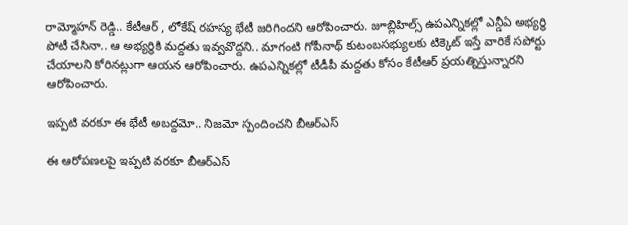రామ్మోహన్ రెడ్డి.. కేటీఆర్ , లోకేష్ రహస్య భేటీ జరిగిందని ఆరోపించారు. జూబ్లిహిల్స్ ఉపఎన్నికల్లో ఎన్డీఏ అభ్యర్థి పోటీ చేసినా.. ఆ అభ్యర్థికి మద్దతు ఇవ్వవొద్దని.. మాగంటి గోపీనాథ్ కుటంబసభ్యులకు టిక్కెట్ ఇస్తే వారికే సపోర్టు చేయాలని కోరినట్లుగా ఆయన ఆరోపించారు. ఉపఎన్నికల్లో టీడీపీ మద్దతు కోసం కేటీఆర్ ప్రయత్నిస్తున్నారని ఆరోపించారు.

ఇప్పటి వరకూ ఈ భేటీ అబద్దమో.. నిజమో స్పందించని బీఆర్ఎస్

ఈ ఆరోపణలపై ఇప్పటి వరకూ బీఆర్ఎస్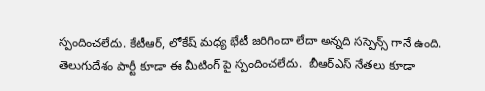స్పందించలేదు. కేటీఆర్, లోకేష్ మధ్య భేటీ జరిగిందా లేదా అన్నది సస్పెన్స్ గానే ఉంది. తెలుగుదేశం పార్టీ కూడా ఈ మీటింగ్ పై స్పందించలేదు.  బీఆర్ఎస్ నేతలు కూడా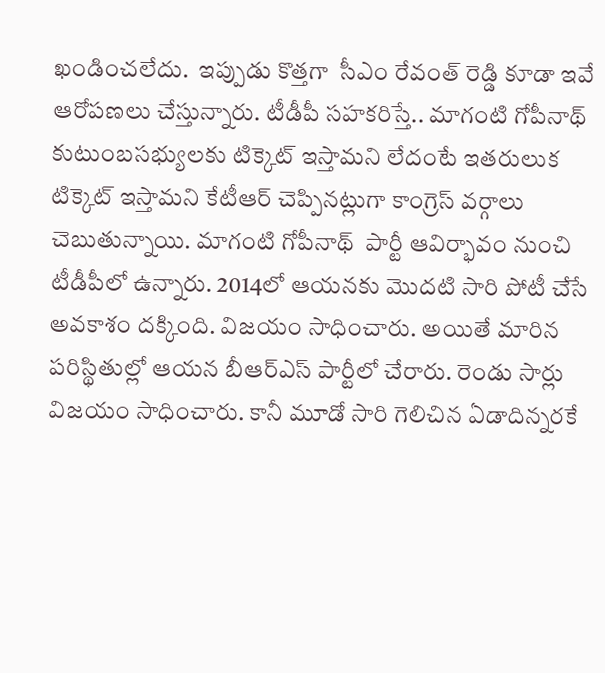ఖండించలేదు.  ఇప్పుడు కొత్తగా  సీఎం రేవంత్ రెడ్డి కూడా ఇవే ఆరోపణలు చేస్తున్నారు. టీడీపీ సహకరిస్తే.. మాగంటి గోపీనాథ్ కుటుంబసభ్యులకు టిక్కెట్ ఇస్తామని లేదంటే ఇతరులుక టిక్కెట్ ఇస్తామని కేటీఆర్ చెప్పినట్లుగా కాంగ్రెస్ వర్గాలు చెబుతున్నాయి. మాగంటి గోపీనాథ్  పార్టీ ఆవిర్భావం నుంచి టీడీపీలో ఉన్నారు. 2014లో ఆయనకు మొదటి సారి పోటీ చేసే అవకాశం దక్కింది. విజయం సాధించారు. అయితే మారిన పరిస్థితుల్లో ఆయన బీఆర్ఎస్ పార్టీలో చేరారు. రెండు సార్లు విజయం సాధించారు. కానీ మూడో సారి గెలిచిన ఏడాదిన్నరకే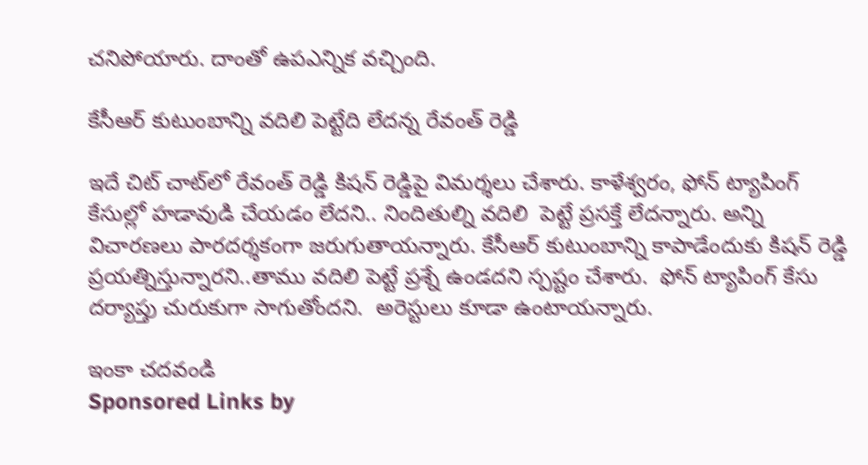చనిపోయారు. దాంతో ఉపఎన్నిక వచ్చింది.

కేసీఆర్ కుటుంబాన్ని వదిలి పెట్టేది లేదన్న రేవంత్ రెడ్డి

ఇదే చిట్ చాట్‌లో రేవంత్ రెడ్డి కిషన్ రెడ్డిపై విమర్శలు చేశారు. కాళేశ్వరం, ఫోన్ ట్యాపింగ్ కేసుల్లో హడావుడి చేయడం లేదని.. నిందితుల్ని వదిలి  పెట్టే ప్రసక్తే లేదన్నారు. అన్ని విచారణలు పారదర్శకంగా జరుగుతాయన్నారు. కేసీఆర్ కుటుంబాన్ని కాపాడేందుకు కిషన్ రెడ్డి ప్రయత్నిస్తున్నారని..తాము వదిలి పెట్టే ప్రశ్నే ఉండదని స్పష్టం చేశారు.  ఫోన్ ట్యాపింగ్ కేసు దర్యాప్తు చురుకుగా సాగుతోందని.  అరెస్టులు కూడా ఉంటాయన్నారు.

ఇంకా చదవండి
Sponsored Links by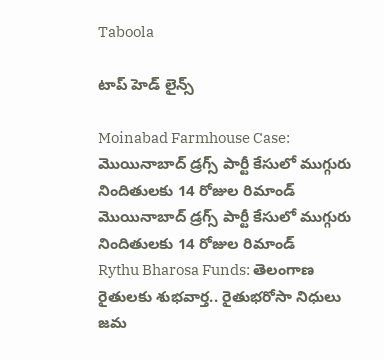Taboola

టాప్ హెడ్ లైన్స్

Moinabad Farmhouse Case: మొయినాబాద్ డ్రగ్స్ పార్టీ కేసులో ముగ్గురు నిందితులకు 14 రోజుల రిమాండ్
మొయినాబాద్ డ్రగ్స్ పార్టీ కేసులో ముగ్గురు నిందితులకు 14 రోజుల రిమాండ్
Rythu Bharosa Funds: తెలంగాణ రైతులకు శుభ‌వార్త.. రైతుభ‌రోసా నిధులు జమ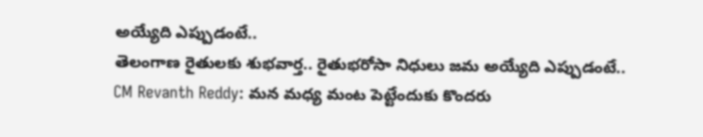అయ్యేది ఎప్పుడంటే..
తెలంగాణ రైతులకు శుభ‌వార్త.. రైతుభ‌రోసా నిధులు జమ అయ్యేది ఎప్పుడంటే..
CM Revanth Reddy: మన మధ్య మంట పెట్టేందుకు కొందరు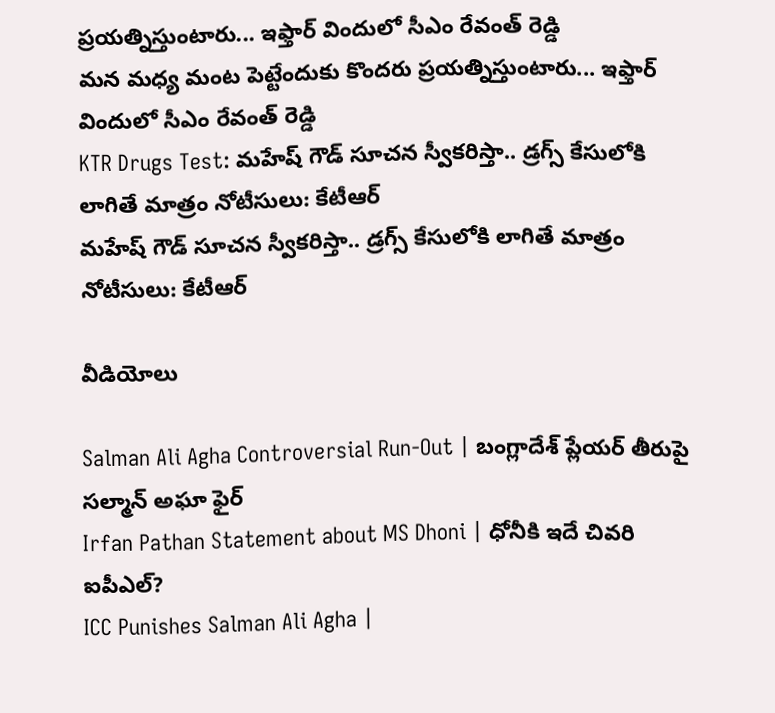ప్రయత్నిస్తుంటారు... ఇఫ్తార్ విందులో సీఎం రేవంత్ రెడ్డి
మన మధ్య మంట పెట్టేందుకు కొందరు ప్రయత్నిస్తుంటారు... ఇఫ్తార్ విందులో సీఎం రేవంత్ రెడ్డి
KTR Drugs Test: మహేష్ గౌడ్ సూచన స్వీకరిస్తా.. డ్రగ్స్ కేసులోకి లాగితే మాత్రం నోటీసులు: కేటీఆర్
మహేష్ గౌడ్ సూచన స్వీకరిస్తా.. డ్రగ్స్ కేసులోకి లాగితే మాత్రం నోటీసులు: కేటీఆర్

వీడియోలు

Salman Ali Agha Controversial Run-Out | బంగ్లాదేశ్ ప్లేయర్ తీరుపై సల్మాన్ అఘా ఫైర్
Irfan Pathan Statement about MS Dhoni | ధోనీకి ఇదే చివరి ఐపీఎల్?
ICC Punishes Salman Ali Agha |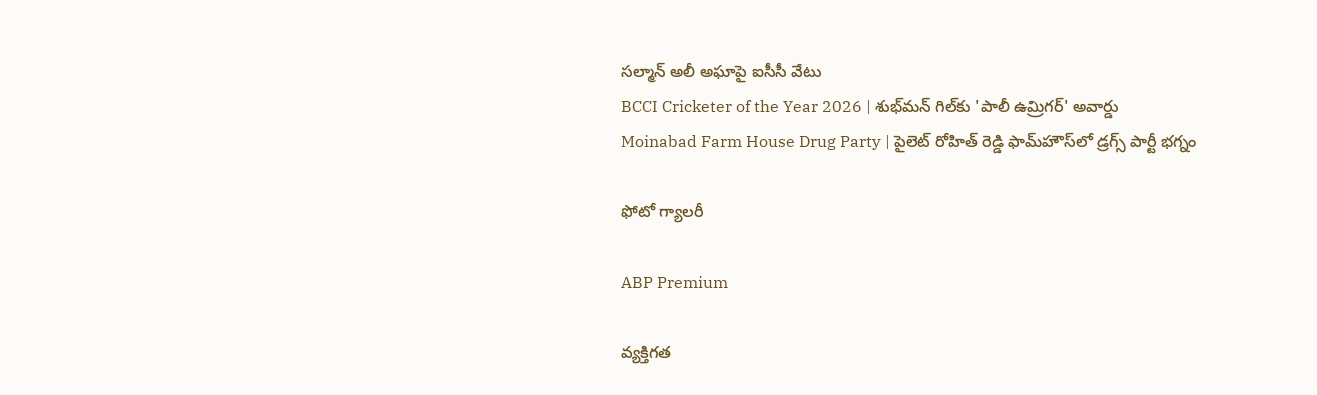సల్మాన్ అలీ అఘాపై ఐసీసీ వేటు
BCCI Cricketer of the Year 2026 | శుభ్‌మన్ గిల్‌కు 'పాలీ ఉమ్రిగర్' అవార్డు
Moinabad Farm House Drug Party | పైలెట్ రోహిత్ రెడ్డి ఫామ్‌హౌస్‌లో డ్రగ్స్ పార్టీ భగ్నం

ఫోటో గ్యాలరీ

ABP Premium

వ్యక్తిగత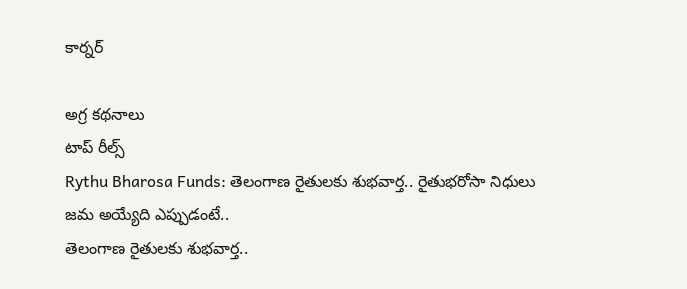కార్నర్

అగ్ర కథనాలు
టాప్ రీల్స్
Rythu Bharosa Funds: తెలంగాణ రైతులకు శుభ‌వార్త.. రైతుభ‌రోసా నిధులు జమ అయ్యేది ఎప్పుడంటే..
తెలంగాణ రైతులకు శుభ‌వార్త..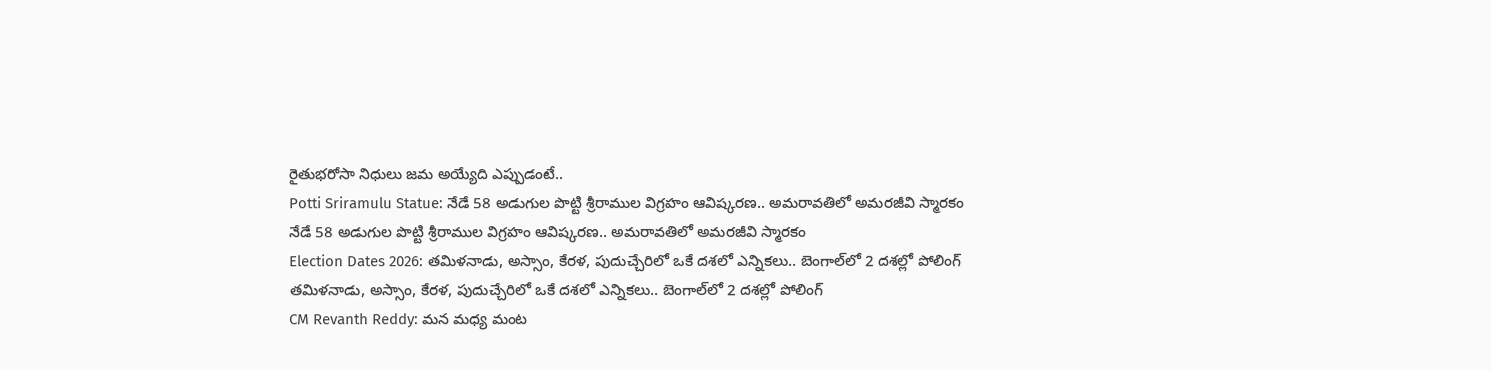రైతుభ‌రోసా నిధులు జమ అయ్యేది ఎప్పుడంటే..
Potti Sriramulu Statue: నేడే 58 అడుగుల పొట్టి శ్రీరాముల విగ్రహం ఆవిష్కరణ.. అమరావతిలో అమరజీవి స్మారకం
నేడే 58 అడుగుల పొట్టి శ్రీరాముల విగ్రహం ఆవిష్కరణ.. అమరావతిలో అమరజీవి స్మారకం
Election Dates 2026: తమిళనాడు, అస్సాం, కేరళ, పుదుచ్చేరిలో ఒకే దశలో ఎన్నికలు.. బెంగాల్‌లో 2 దశల్లో పోలింగ్
తమిళనాడు, అస్సాం, కేరళ, పుదుచ్చేరిలో ఒకే దశలో ఎన్నికలు.. బెంగాల్‌లో 2 దశల్లో పోలింగ్
CM Revanth Reddy: మన మధ్య మంట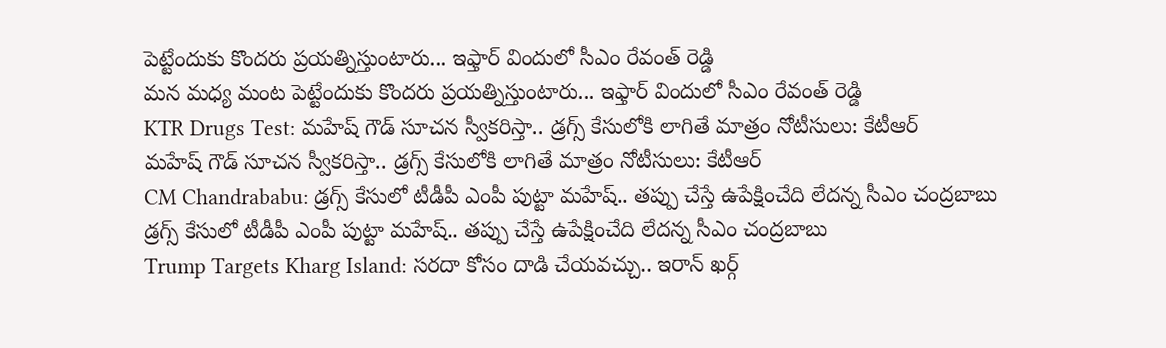పెట్టేందుకు కొందరు ప్రయత్నిస్తుంటారు... ఇఫ్తార్ విందులో సీఎం రేవంత్ రెడ్డి
మన మధ్య మంట పెట్టేందుకు కొందరు ప్రయత్నిస్తుంటారు... ఇఫ్తార్ విందులో సీఎం రేవంత్ రెడ్డి
KTR Drugs Test: మహేష్ గౌడ్ సూచన స్వీకరిస్తా.. డ్రగ్స్ కేసులోకి లాగితే మాత్రం నోటీసులు: కేటీఆర్
మహేష్ గౌడ్ సూచన స్వీకరిస్తా.. డ్రగ్స్ కేసులోకి లాగితే మాత్రం నోటీసులు: కేటీఆర్
CM Chandrababu: డ్రగ్స్ కేసులో టీడీపీ ఎంపీ పుట్టా మహేష్‌.. తప్పు చేస్తే ఉపేక్షించేది లేదన్న సీఎం చంద్రబాబు
డ్రగ్స్ కేసులో టీడీపీ ఎంపీ పుట్టా మహేష్‌.. తప్పు చేస్తే ఉపేక్షించేది లేదన్న సీఎం చంద్రబాబు
Trump Targets Kharg Island: సరదా కోసం దాడి చేయవచ్చు.. ఇరాన్ ఖర్గ్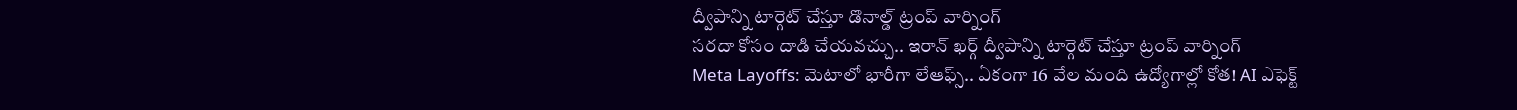ద్వీపాన్ని టార్గెట్ చేస్తూ డొనాల్డ్ ట్రంప్ వార్నింగ్
సరదా కోసం దాడి చేయవచ్చు.. ఇరాన్ ఖర్గ్ ద్వీపాన్ని టార్గెట్ చేస్తూ ట్రంప్ వార్నింగ్
Meta Layoffs: మెటాలో భారీగా లేఆఫ్స్.. ఏకంగా 16 వేల మంది ఉద్యోగాల్లో కోత! AI ఎఫెక్ట్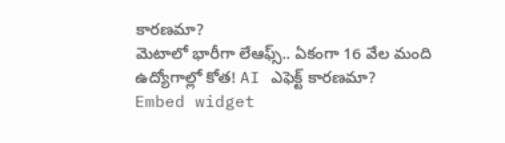కారణమా?
మెటాలో భారీగా లేఆఫ్స్.. ఏకంగా 16 వేల మంది ఉద్యోగాల్లో కోత! AI ఎఫెక్ట్ కారణమా?
Embed widget